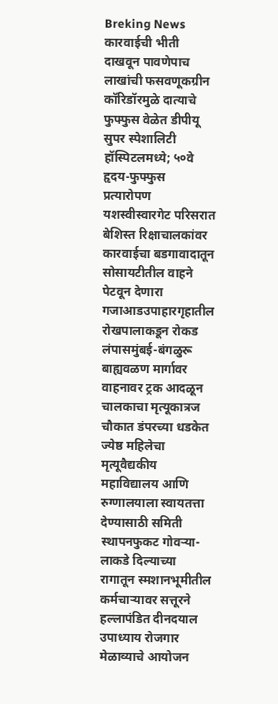Breking News
कारवाईची भीती दाखवून पावणेपाच लाखांची फसवणूकग्रीन कॉरिडॉरमुळे दात्याचे फुफ्फुस वेळेत डीपीयू सुपर स्पेशालिटी हॉस्पिटलमध्ये; ५०वे हृदय-फुफ्फुस प्रत्यारोपण यशस्वीस्वारगेट परिसरात बेशिस्त रिक्षाचालकांवर कारवाईचा बडगावादातून सोसायटीतील वाहने पेटवून देणारा गजाआडउपाहारगृहातील रोखपालाकडून रोकड लंपासमुंबई-बंगळुरू बाह्यवळण मार्गावर वाहनावर ट्रक आदळून चालकाचा मृत्यूकात्रज चौकात डंपरच्या धडकेत ज्येष्ठ महिलेचा मृत्यूवैद्यकीय महाविद्यालय आणि रुग्णालयाला स्वायतत्ता देण्यासाठी समिती स्थापनफुकट गोवऱ्या-लाकडे दिल्याच्या रागातून स्मशानभूमीतील कर्मचाऱ्यावर सत्तूरने हल्लापंडित दीनदयाल उपाध्याय रोजगार मेळाव्याचे आयोजन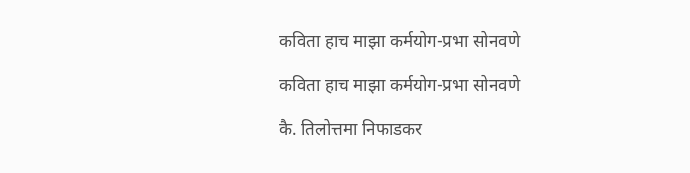कविता हाच माझा कर्मयोग-प्रभा सोनवणे

कविता हाच माझा कर्मयोग-प्रभा सोनवणे

कै. तिलोत्तमा निफाडकर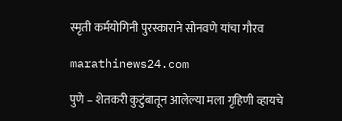स्मृती कर्मयोगिनी पुरस्काराने सोनवणे यांचा गौरव

marathinews24.com

पुणे – शेतकरी कुटुंबातून आलेल्या मला गृहिणी व्हायचे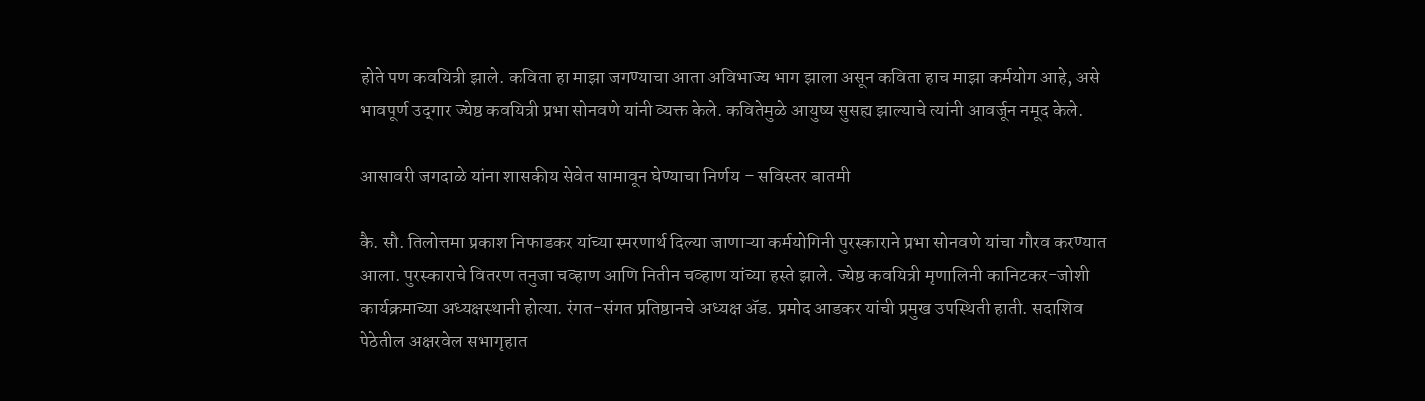होते पण कवयित्री झाले. कविता हा माझा जगण्याचा आता अविभाज्य भाग झाला असून कविता हाच माझा कर्मयोग आहे, असे भावपूर्ण उद्‌गार ज्येष्ठ कवयित्री प्रभा सोनवणे यांनी व्यक्त केले. कवितेमुळे आयुष्य सुसह्य झाल्याचे त्यांनी आवर्जून नमूद केले.

आसावरी जगदाळे यांना शासकीय सेवेत सामावून घेण्याचा निर्णय – सविस्तर बातमी

कै. सौ. तिलोत्तमा प्रकाश निफाडकर यांच्या स्मरणार्थ दिल्या जाणाऱ्या कर्मयोगिनी पुरस्काराने प्रभा सोनवणे यांचा गौरव करण्यात आला. पुरस्काराचे वितरण तनुजा चव्हाण आणि नितीन चव्हाण यांच्या हस्ते झाले. ज्येष्ठ कवयित्री मृणालिनी कानिटकर-जोशी कार्यक्रमाच्या अध्यक्षस्थानी होत्या. रंगत-संगत प्रतिष्ठानचे अध्यक्ष ॲड. प्रमोद आडकर यांची प्रमुख उपस्थिती हाती. सदाशिव पेठेतील अक्षरवेल सभागृहात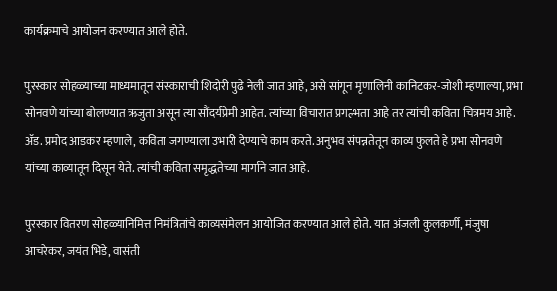कार्यक्रमाचे आयोजन करण्यात आले होते.

पुरस्कार सोहळ्याच्या माध्यमातून संस्काराची शिदोरी पुढे नेली जात आहे, असे सांगून मृणालिनी कानिटकर-जोशी म्हणाल्या, प्रभा सोनवणे यांच्या बोलण्यात ऋजुता असून त्या सौंदर्यप्रेमी आहेत. त्यांच्या विचारात प्रगल्भता आहे तर त्यांची कविता चित्रमय आहे. ॲड. प्रमोद आडकर म्हणाले, कविता जगण्याला उभारी देण्याचे काम करते. अनुभव संपन्नतेतून काव्य फुलते हे प्रभा सोनवणे यांच्या काव्यातून दिसून येते. त्यांची कविता समृद्धतेच्या मार्गाने जात आहे.

पुरस्कार वितरण सोहळ्यानिमित्त निमंत्रितांचे काव्यसंमेलन आयोजित करण्यात आले होते. यात अंजली कुलकर्णी, मंजुषा आचरेकर, जयंत भिडे, वासंती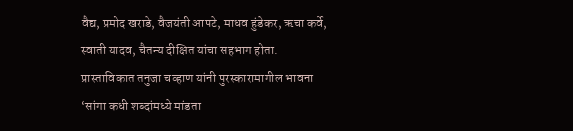वैद्य, प्रमोद खराडे, वैजयंती आपटे, माधव हुंडेकर, ऋचा कर्वे, स्वाती यादव, चैतन्य दीक्षित यांचा सहभाग होता. प्रास्ताविकात तनुजा चव्हाण यांनी पुरस्कारामागील भावना ‘सांगा कधी शब्दांमध्ये मांडता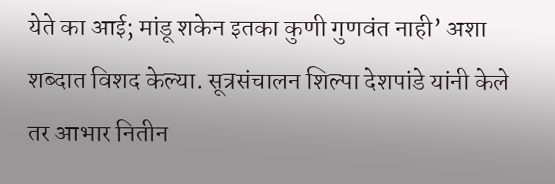येते का आई; मांडू शकेन इतका कुणी गुणवंत नाही’ अशा शब्दात विशद केल्या. सूत्रसंचालन शिल्पा देशपांडे यांनी केले तर आभार नितीन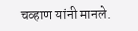चव्हाण यांनी मानले.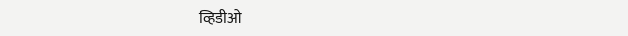व्हिडीओ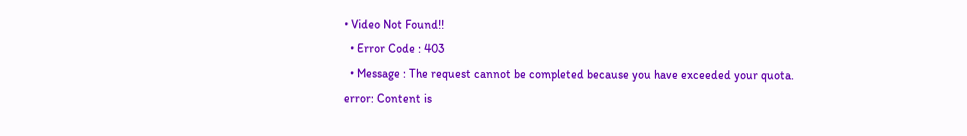• Video Not Found!!
  • Error Code : 403
  • Message : The request cannot be completed because you have exceeded your quota.
error: Content is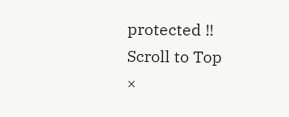protected !!
Scroll to Top
×